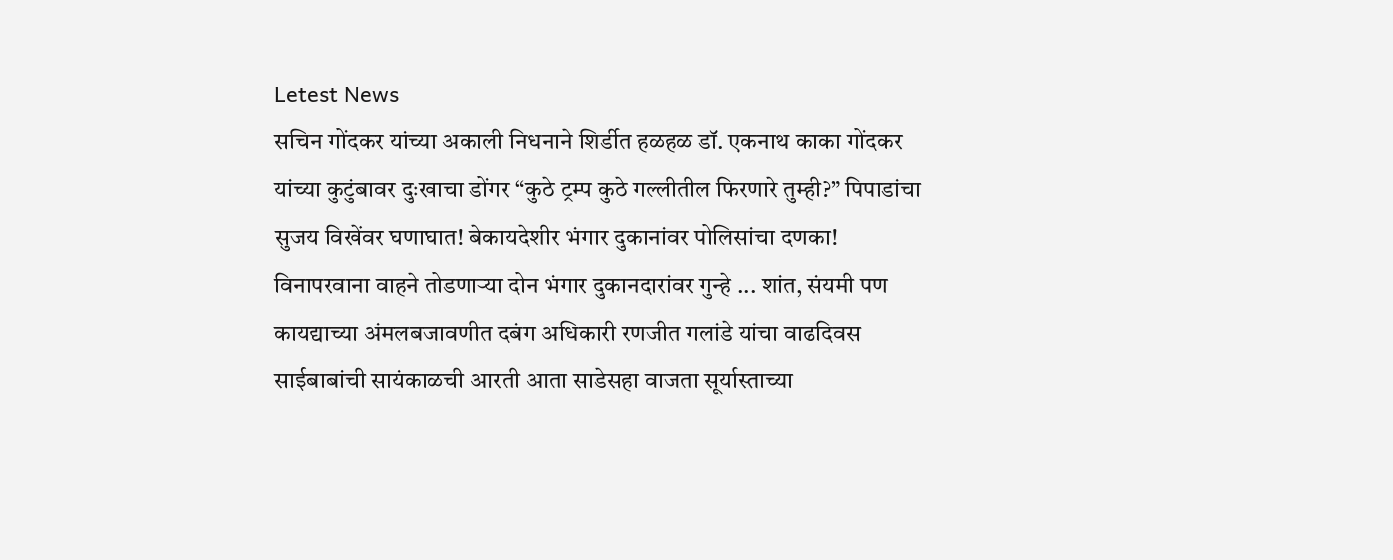Letest News
सचिन गोंदकर यांच्या अकाली निधनाने शिर्डीत हळहळ डॉ. एकनाथ काका गोंदकर यांच्या कुटुंबावर दुःखाचा डोंगर “कुठे ट्रम्प कुठे गल्लीतील फिरणारे तुम्ही?” पिपाडांचा सुजय विखेंवर घणाघात! बेकायदेशीर भंगार दुकानांवर पोलिसांचा दणका! विनापरवाना वाहने तोडणाऱ्या दोन भंगार दुकानदारांवर गुन्हे ... शांत, संयमी पण कायद्याच्या अंमलबजावणीत दबंग अधिकारी रणजीत गलांडे यांचा वाढदिवस साईबाबांची सायंकाळची आरती आता साडेसहा वाजता सूर्यास्ताच्या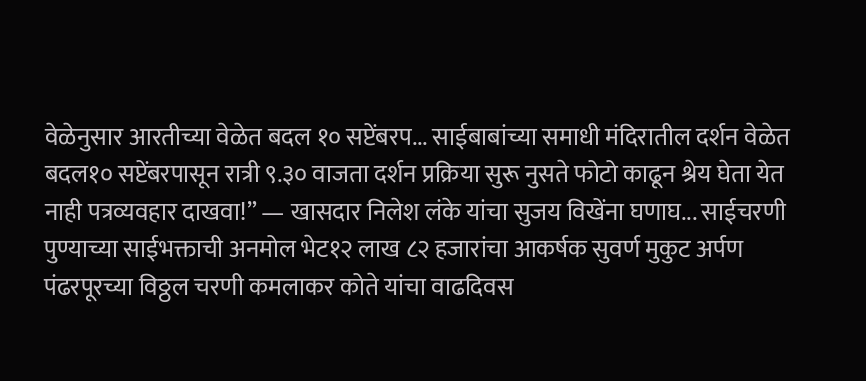वेळेनुसार आरतीच्या वेळेत बदल १० सप्टेंबरप... साईबाबांच्या समाधी मंदिरातील दर्शन वेळेत बदल१० सप्टेंबरपासून रात्री ९.३० वाजता दर्शन प्रक्रिया सुरू नुसते फोटो काढून श्रेय घेता येत नाही पत्रव्यवहार दाखवा!” — खासदार निलेश लंके यांचा सुजय विखेंना घणाघ... साईचरणी पुण्याच्या साईभक्ताची अनमोल भेट१२ लाख ८२ हजारांचा आकर्षक सुवर्ण मुकुट अर्पण पंढरपूरच्या विठ्ठल चरणी कमलाकर कोते यांचा वाढदिवस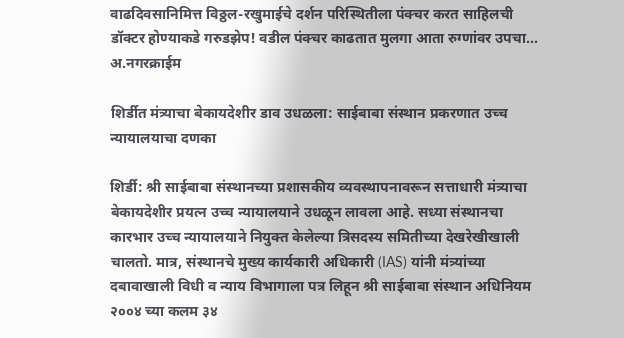वाढदिवसानिमित्त विठ्ठल-रखुमाईचे दर्शन परिस्थितीला पंक्चर करत साहिलची डॉक्टर होण्याकडे गरुडझेप! वडील पंक्चर काढतात मुलगा आता रुग्णांवर उपचा...
अ.नगरक्राईम

शिर्डीत मंत्र्याचा बेकायदेशीर डाव उधळला: साईबाबा संस्थान प्रकरणात उच्च न्यायालयाचा दणका

शिर्डी: श्री साईबाबा संस्थानच्या प्रशासकीय व्यवस्थापनावरून सत्ताधारी मंत्र्याचा बेकायदेशीर प्रयत्न उच्च न्यायालयाने उधळून लावला आहे. सध्या संस्थानचा कारभार उच्च न्यायालयाने नियुक्त केलेल्या त्रिसदस्य समितीच्या देखरेखीखाली चालतो. मात्र, संस्थानचे मुख्य कार्यकारी अधिकारी (IAS) यांनी मंत्र्यांच्या दबावाखाली विधी व न्याय विभागाला पत्र लिहून श्री साईबाबा संस्थान अधिनियम २००४ च्या कलम ३४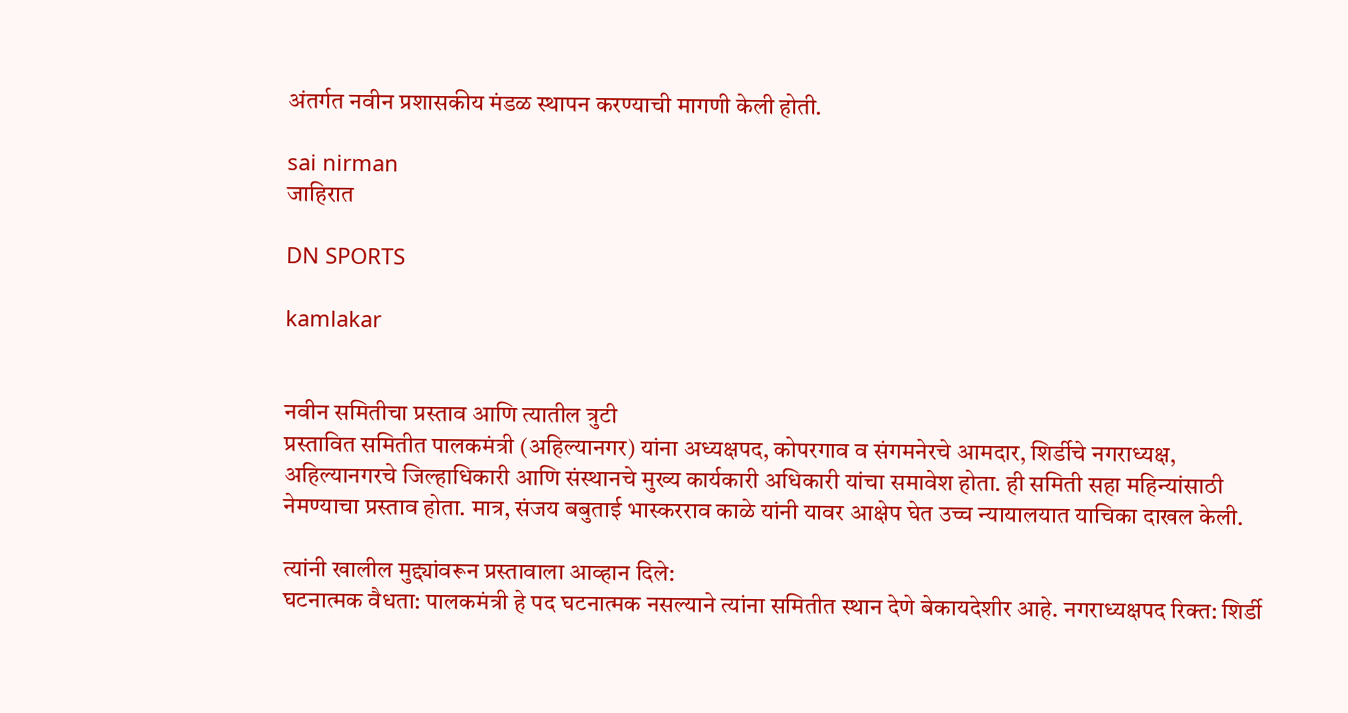अंतर्गत नवीन प्रशासकीय मंडळ स्थापन करण्याची मागणी केली होती.

sai nirman
जाहिरात

DN SPORTS

kamlakar


नवीन समितीचा प्रस्ताव आणि त्यातील त्रुटी
प्रस्तावित समितीत पालकमंत्री (अहिल्यानगर) यांना अध्यक्षपद, कोपरगाव व संगमनेरचे आमदार, शिर्डीचे नगराध्यक्ष, अहिल्यानगरचे जिल्हाधिकारी आणि संस्थानचे मुख्य कार्यकारी अधिकारी यांचा समावेश होता. ही समिती सहा महिन्यांसाठी नेमण्याचा प्रस्ताव होता. मात्र, संजय बबुताई भास्करराव काळे यांनी यावर आक्षेप घेत उच्च न्यायालयात याचिका दाखल केली.

त्यांनी खालील मुद्द्यांवरून प्रस्तावाला आव्हान दिले:
घटनात्मक वैधता: पालकमंत्री हे पद घटनात्मक नसल्याने त्यांना समितीत स्थान देणे बेकायदेशीर आहे. नगराध्यक्षपद रिक्त: शिर्डी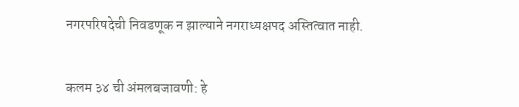नगरपरिषदेची निवडणूक न झाल्याने नगराध्यक्षपद अस्तित्वात नाही.


कलम ३४ ची अंमलबजावणी: हे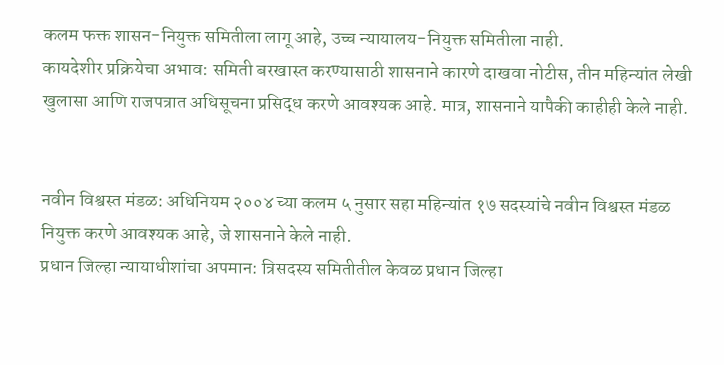कलम फक्त शासन-नियुक्त समितीला लागू आहे, उच्च न्यायालय-नियुक्त समितीला नाही.
कायदेशीर प्रक्रियेचा अभाव: समिती बरखास्त करण्यासाठी शासनाने कारणे दाखवा नोटीस, तीन महिन्यांत लेखी खुलासा आणि राजपत्रात अधिसूचना प्रसिद्ध करणे आवश्यक आहे. मात्र, शासनाने यापैकी काहीही केले नाही.


नवीन विश्वस्त मंडळ: अधिनियम २००४ च्या कलम ५ नुसार सहा महिन्यांत १७ सदस्यांचे नवीन विश्वस्त मंडळ नियुक्त करणे आवश्यक आहे, जे शासनाने केले नाही.
प्रधान जिल्हा न्यायाधीशांचा अपमान: त्रिसदस्य समितीतील केवळ प्रधान जिल्हा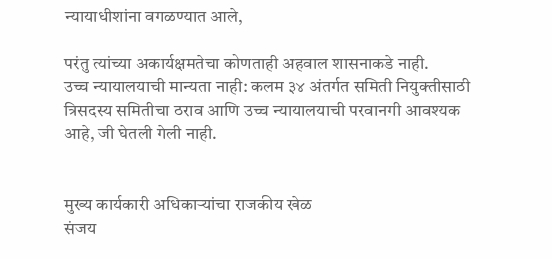न्यायाधीशांना वगळण्यात आले,

परंतु त्यांच्या अकार्यक्षमतेचा कोणताही अहवाल शासनाकडे नाही.
उच्च न्यायालयाची मान्यता नाही: कलम ३४ अंतर्गत समिती नियुक्तीसाठी त्रिसदस्य समितीचा ठराव आणि उच्च न्यायालयाची परवानगी आवश्यक आहे, जी घेतली गेली नाही.


मुख्य कार्यकारी अधिकाऱ्यांचा राजकीय खेळ
संजय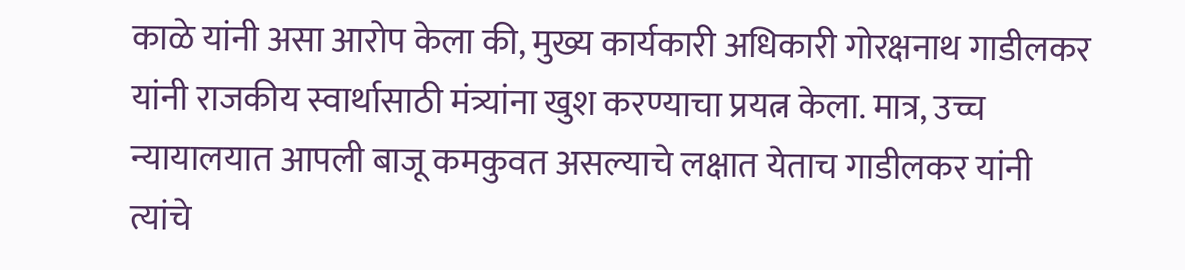काळे यांनी असा आरोप केला की, मुख्य कार्यकारी अधिकारी गोरक्षनाथ गाडीलकर यांनी राजकीय स्वार्थासाठी मंत्र्यांना खुश करण्याचा प्रयत्न केला. मात्र, उच्च न्यायालयात आपली बाजू कमकुवत असल्याचे लक्षात येताच गाडीलकर यांनी त्यांचे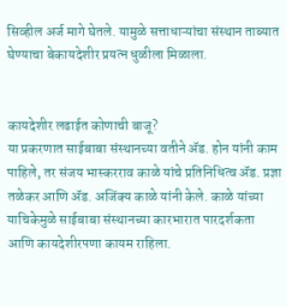सिव्हील अर्ज मागे घेतले. यामुळे सत्ताधाऱ्यांचा संस्थान ताब्यात घेण्याचा बेकायदेशीर प्रयत्न धुळीला मिळाला.


कायदेशीर लढाईत कोणाची बाजू?
या प्रकरणात साईबाबा संस्थानच्या वतीने ॲड. होन यांनी काम पाहिले, तर संजय भास्करराव काळे यांचे प्रतिनिधित्व ॲड. प्रज्ञा तळेकर आणि ॲड. अजिंक्य काळे यांनी केले. काळे यांच्या याचिकेमुळे साईबाबा संस्थानच्या कारभारात पारदर्शकता आणि कायदेशीरपणा कायम राहिला.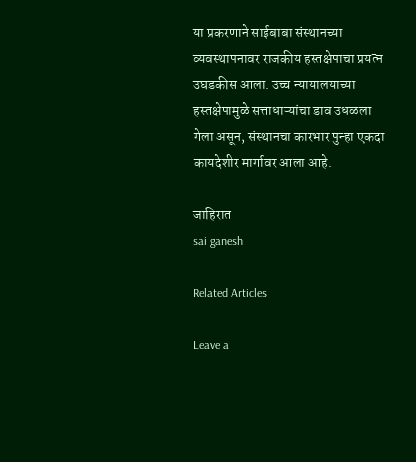या प्रकरणाने साईबाबा संस्थानच्या व्यवस्थापनावर राजकीय हस्तक्षेपाचा प्रयत्न उघडकीस आला. उच्च न्यायालयाच्या हस्तक्षेपामुळे सत्ताधाऱ्यांचा डाव उधळला गेला असून, संस्थानचा कारभार पुन्हा एकदा कायदेशीर मार्गावर आला आहे.

जाहिरात
sai ganesh

Related Articles

Leave a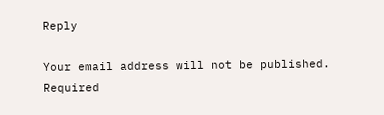Reply

Your email address will not be published. Required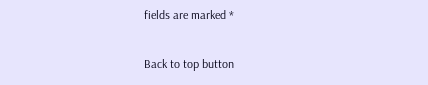fields are marked *

Back to top button